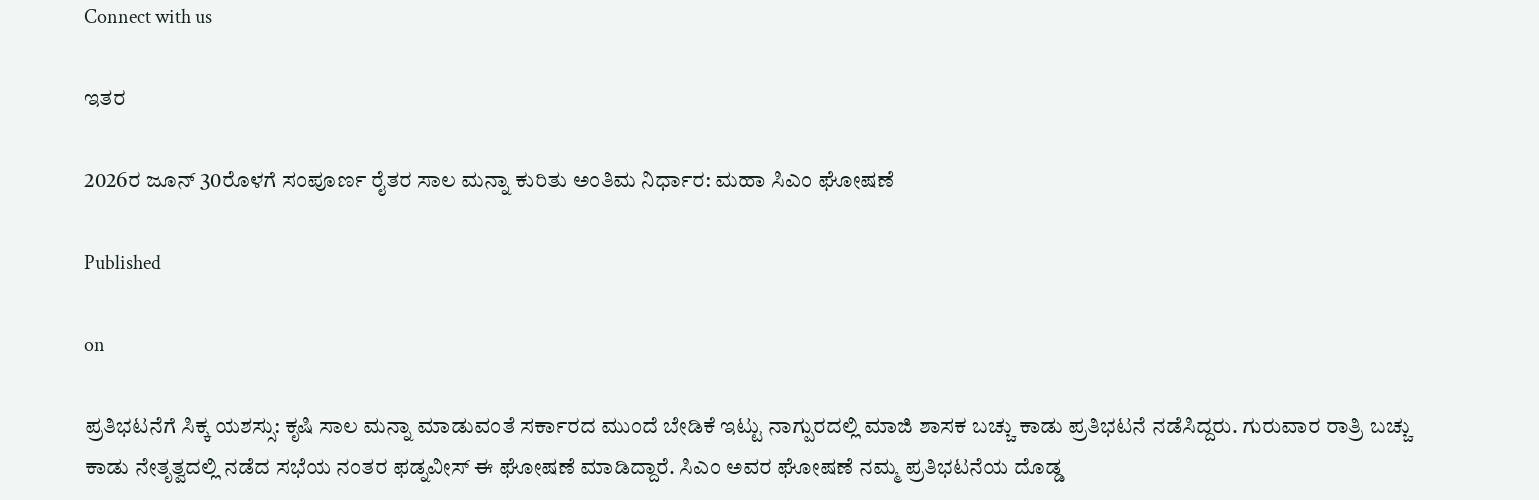Connect with us

ಇತರ

2026ರ ಜೂನ್ 30ರೊಳಗೆ ಸಂಪೂರ್ಣ ರೈತರ ಸಾಲ ಮನ್ನಾ ಕುರಿತು ಅಂತಿಮ ನಿರ್ಧಾರ: ಮಹಾ ಸಿಎಂ ಘೋಷಣೆ

Published

on

ಪ್ರತಿಭಟನೆಗೆ ಸಿಕ್ಕ ಯಶಸ್ಸು: ಕೃಷಿ ಸಾಲ ಮನ್ನಾ ಮಾಡುವಂತೆ ಸರ್ಕಾರದ ಮುಂದೆ ಬೇಡಿಕೆ ಇಟ್ಟು ನಾಗ್ಪುರದಲ್ಲಿ ಮಾಜಿ ಶಾಸಕ ಬಚ್ಚು ಕಾಡು ಪ್ರತಿಭಟನೆ ನಡೆಸಿದ್ದರು. ಗುರುವಾರ ರಾತ್ರಿ ಬಚ್ಚು ಕಾಡು ನೇತೃತ್ವದಲ್ಲಿ ನಡೆದ ಸಭೆಯ ನಂತರ ಫಡ್ನವೀಸ್ ಈ ಘೋಷಣೆ ಮಾಡಿದ್ದಾರೆ. ಸಿಎಂ ಅವರ ಘೋಷಣೆ ನಮ್ಮ ಪ್ರತಿಭಟನೆಯ ದೊಡ್ಡ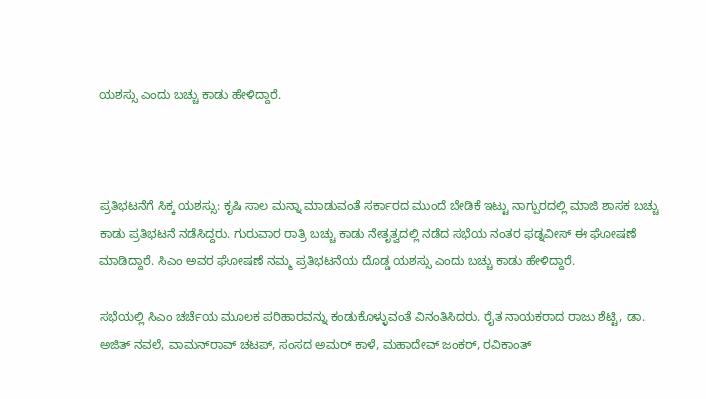ಯಶಸ್ಸು ಎಂದು ಬಚ್ಚು ಕಾಡು ಹೇಳಿದ್ದಾರೆ.



ಪ್ರತಿಭಟನೆಗೆ ಸಿಕ್ಕ ಯಶಸ್ಸು: ಕೃಷಿ ಸಾಲ ಮನ್ನಾ ಮಾಡುವಂತೆ ಸರ್ಕಾರದ ಮುಂದೆ ಬೇಡಿಕೆ ಇಟ್ಟು ನಾಗ್ಪುರದಲ್ಲಿ ಮಾಜಿ ಶಾಸಕ ಬಚ್ಚು ಕಾಡು ಪ್ರತಿಭಟನೆ ನಡೆಸಿದ್ದರು. ಗುರುವಾರ ರಾತ್ರಿ ಬಚ್ಚು ಕಾಡು ನೇತೃತ್ವದಲ್ಲಿ ನಡೆದ ಸಭೆಯ ನಂತರ ಫಡ್ನವೀಸ್ ಈ ಘೋಷಣೆ ಮಾಡಿದ್ದಾರೆ. ಸಿಎಂ ಅವರ ಘೋಷಣೆ ನಮ್ಮ ಪ್ರತಿಭಟನೆಯ ದೊಡ್ಡ ಯಶಸ್ಸು ಎಂದು ಬಚ್ಚು ಕಾಡು ಹೇಳಿದ್ದಾರೆ.

ಸಭೆಯಲ್ಲಿ ಸಿಎಂ ಚರ್ಚೆಯ ಮೂಲಕ ಪರಿಹಾರವನ್ನು ಕಂಡುಕೊಳ್ಳುವಂತೆ ವಿನಂತಿಸಿದರು. ರೈತ ನಾಯಕರಾದ ರಾಜು ಶೆಟ್ಟಿ, ಡಾ. ಅಜಿತ್ ನವಲೆ, ವಾಮನ್‌ರಾವ್ ಚಟಪ್, ಸಂಸದ ಅಮರ್ ಕಾಳೆ, ಮಹಾದೇವ್ ಜಂಕರ್, ರವಿಕಾಂತ್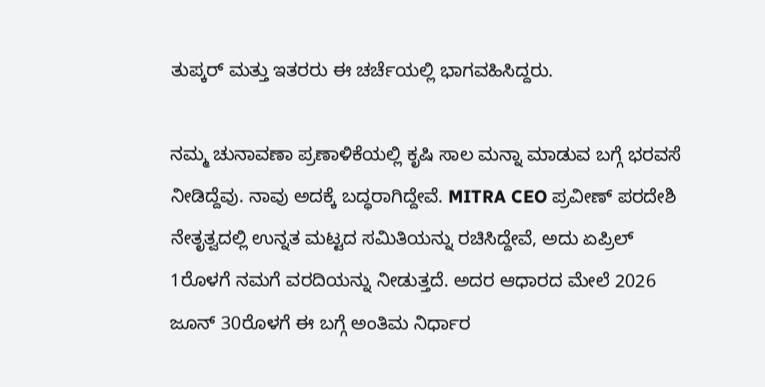ತುಪ್ಕರ್ ಮತ್ತು ಇತರರು ಈ ಚರ್ಚೆಯಲ್ಲಿ ಭಾಗವಹಿಸಿದ್ದರು.

ನಮ್ಮ ಚುನಾವಣಾ ಪ್ರಣಾಳಿಕೆಯಲ್ಲಿ ಕೃಷಿ ಸಾಲ ಮನ್ನಾ ಮಾಡುವ ಬಗ್ಗೆ ಭರವಸೆ ನೀಡಿದ್ದೆವು. ನಾವು ಅದಕ್ಕೆ ಬದ್ಧರಾಗಿದ್ದೇವೆ. MITRA CEO ಪ್ರವೀಣ್ ಪರದೇಶಿ ನೇತೃತ್ವದಲ್ಲಿ ಉನ್ನತ ಮಟ್ಟದ ಸಮಿತಿಯನ್ನು ರಚಿಸಿದ್ದೇವೆ, ಅದು ಏಪ್ರಿಲ್ 1ರೊಳಗೆ ನಮಗೆ ವರದಿಯನ್ನು ನೀಡುತ್ತದೆ. ಅದರ ಆಧಾರದ ಮೇಲೆ 2026 ಜೂನ್ 30ರೊಳಗೆ ಈ ಬಗ್ಗೆ ಅಂತಿಮ ನಿರ್ಧಾರ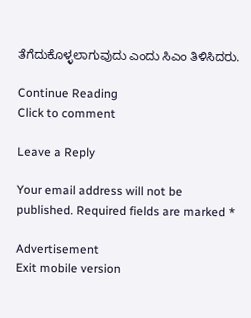ತೆಗೆದುಕೊಳ್ಳಲಾಗುವುದು ಎಂದು ಸಿಎಂ ತಿಳಿಸಿದರು.

Continue Reading
Click to comment

Leave a Reply

Your email address will not be published. Required fields are marked *

Advertisement
Exit mobile version